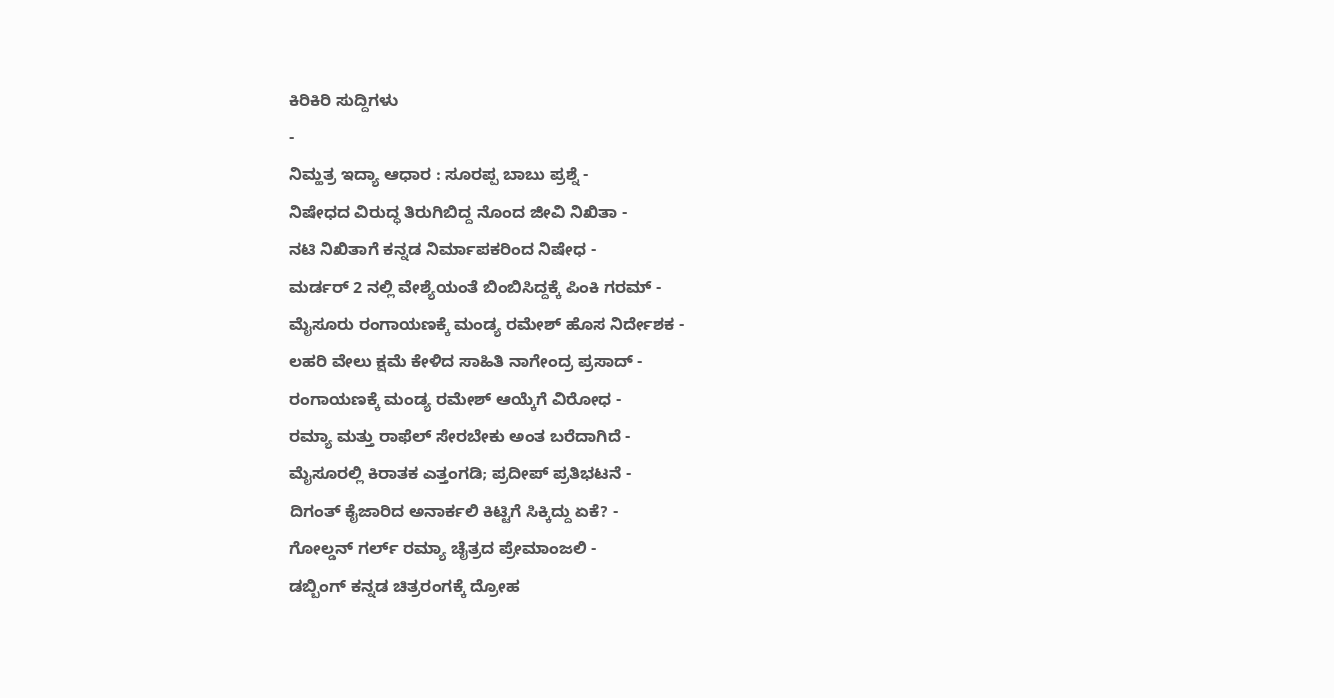ಕಿರಿಕಿರಿ ಸುದ್ದಿಗಳು
-
ನಿಮ್ಹತ್ರ ಇದ್ಯಾ ಆಧಾರ : ಸೂರಪ್ಪ ಬಾಬು ಪ್ರಶ್ನೆ -
ನಿಷೇಧದ ವಿರುದ್ಧ ತಿರುಗಿಬಿದ್ದ ನೊಂದ ಜೀವಿ ನಿಖಿತಾ -
ನಟಿ ನಿಖಿತಾಗೆ ಕನ್ನಡ ನಿರ್ಮಾಪಕರಿಂದ ನಿಷೇಧ -
ಮರ್ಡರ್ 2 ನಲ್ಲಿ ವೇಶ್ಯೆಯಂತೆ ಬಿಂಬಿಸಿದ್ದಕ್ಕೆ ಪಿಂಕಿ ಗರಮ್ -
ಮೈಸೂರು ರಂಗಾಯಣಕ್ಕೆ ಮಂಡ್ಯ ರಮೇಶ್ ಹೊಸ ನಿರ್ದೇಶಕ -
ಲಹರಿ ವೇಲು ಕ್ಷಮೆ ಕೇಳಿದ ಸಾಹಿತಿ ನಾಗೇಂದ್ರ ಪ್ರಸಾದ್ -
ರಂಗಾಯಣಕ್ಕೆ ಮಂಡ್ಯ ರಮೇಶ್ ಆಯ್ಕೆಗೆ ವಿರೋಧ -
ರಮ್ಯಾ ಮತ್ತು ರಾಫೆಲ್ ಸೇರಬೇಕು ಅಂತ ಬರೆದಾಗಿದೆ -
ಮೈಸೂರಲ್ಲಿ ಕಿರಾತಕ ಎತ್ತಂಗಡಿ; ಪ್ರದೀಪ್ ಪ್ರತಿಭಟನೆ -
ದಿಗಂತ್ ಕೈಜಾರಿದ ಅನಾರ್ಕಲಿ ಕಿಟ್ಟಿಗೆ ಸಿಕ್ಕಿದ್ದು ಏಕೆ? -
ಗೋಲ್ಡನ್ ಗರ್ಲ್ ರಮ್ಯಾ ಚೈತ್ರದ ಪ್ರೇಮಾಂಜಲಿ -
ಡಬ್ಬಿಂಗ್ ಕನ್ನಡ ಚಿತ್ರರಂಗಕ್ಕೆ ದ್ರೋಹ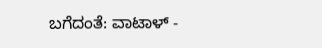ಬಗೆದಂತೆ: ವಾಟಾಳ್ -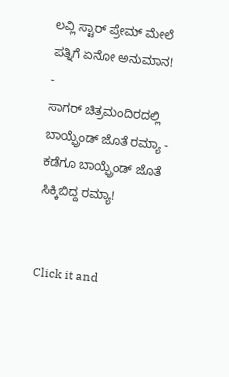ಲವ್ಲಿ ಸ್ಟಾರ್ ಪ್ರೇಮ್ ಮೇಲೆ ಪತ್ನಿಗೆ ಏನೋ ಅನುಮಾನ! -
ಸಾಗರ್ ಚಿತ್ರಮಂದಿರದಲ್ಲಿ ಬಾಯ್ಫ್ರೆಂಡ್ ಜೊತೆ ರಮ್ಯಾ -
ಕಡೆಗೂ ಬಾಯ್ಫ್ರೆಂಡ್ ಜೊತೆ ಸಿಕ್ಕಿಬಿದ್ದ ರಮ್ಯಾ!


Click it and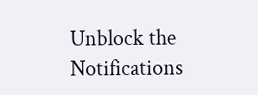Unblock the Notifications